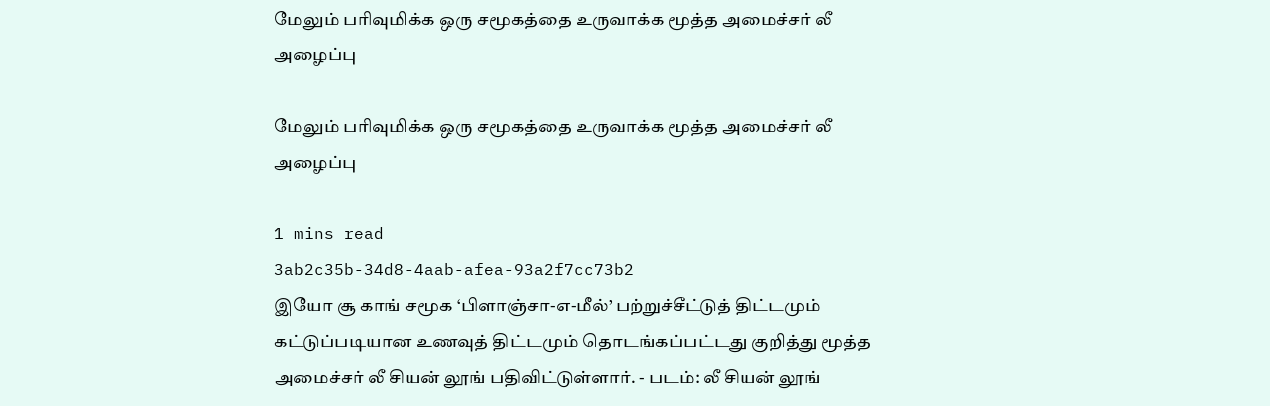மேலும் பரிவுமிக்க ஒரு சமூகத்தை உருவாக்க மூத்த அமைச்சர் லீ அழைப்பு

மேலும் பரிவுமிக்க ஒரு சமூகத்தை உருவாக்க மூத்த அமைச்சர் லீ அழைப்பு

1 mins read
3ab2c35b-34d8-4aab-afea-93a2f7cc73b2
இயோ சூ காங் சமூக ‘பிளாஞ்சா-எ-மீல்’ பற்றுச்சீட்டுத் திட்டமும் கட்டுப்படியான உணவுத் திட்டமும் தொடங்கப்பட்டது குறித்து மூத்த அமைச்சர் லீ சியன் லூங் பதிவிட்டுள்ளார். - படம்: லீ சியன் லூங்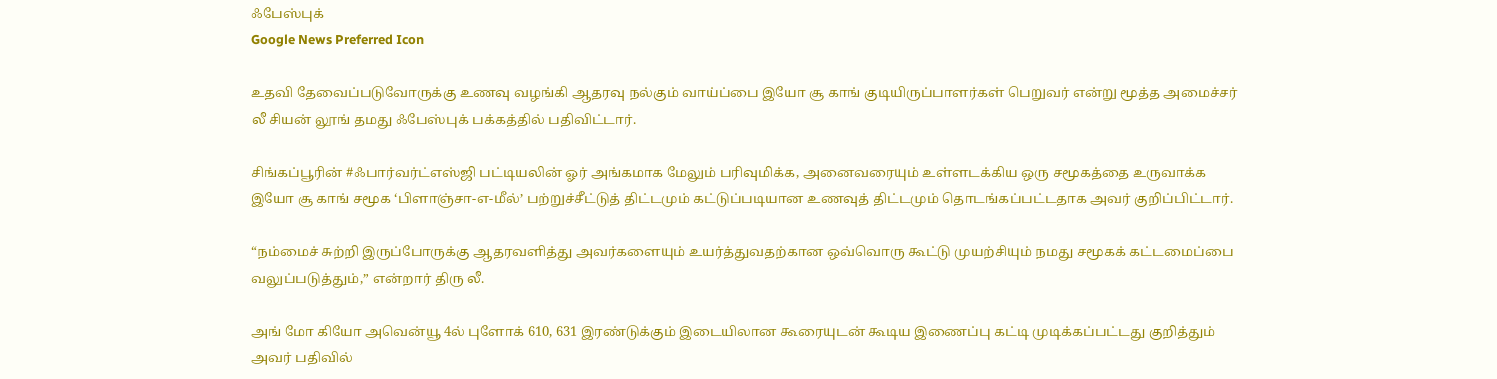ஃபேஸ்புக்
Google News Preferred Icon

உதவி தேவைப்படுவோருக்கு உணவு வழங்கி ஆதரவு நல்கும் வாய்ப்பை இயோ சூ காங் குடியிருப்பாளர்கள் பெறுவர் என்று மூத்த அமைச்சர் லீ சியன் லூங் தமது ஃபேஸ்புக் பக்கத்தில் பதிவிட்டார்.

சிங்கப்பூரின் #ஃபார்வர்ட்எஸ்ஜி பட்டியலின் ஓர் அங்கமாக மேலும் பரிவுமிக்க, அனைவரையும் உள்ளடக்கிய ஒரு சமூகத்தை உருவாக்க இயோ சூ காங் சமூக ‘பிளாஞ்சா-எ-மீல்’ பற்றுச்சீட்டுத் திட்டமும் கட்டுப்படியான உணவுத் திட்டமும் தொடங்கப்பட்டதாக அவர் குறிப்பிட்டார்.

“நம்மைச் சுற்றி இருப்போருக்கு ஆதரவளித்து அவர்களையும் உயர்த்துவதற்கான ஒவ்வொரு கூட்டு முயற்சியும் நமது சமூகக் கட்டமைப்பை வலுப்படுத்தும்,” என்றார் திரு லீ.

அங் மோ கியோ அவென்யூ 4ல் புளோக் 610, 631 இரண்டுக்கும் இடையிலான கூரையுடன் கூடிய இணைப்பு கட்டி முடிக்கப்பட்டது குறித்தும் அவர் பதிவில்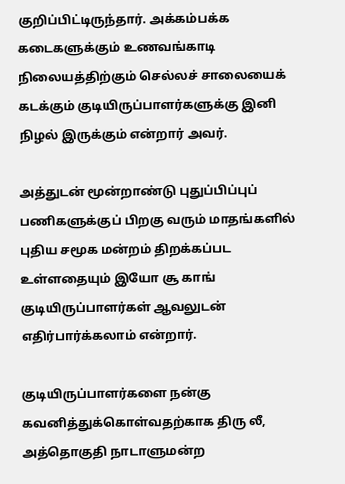குறிப்பிட்டிருந்தார். அக்கம்பக்க கடைகளுக்கும் உணவங்காடி நிலையத்திற்கும் செல்லச் சாலையைக் கடக்கும் குடியிருப்பாளர்களுக்கு இனி நிழல் இருக்கும் என்றார் அவர்.

அத்துடன் மூன்றாண்டு புதுப்பிப்புப் பணிகளுக்குப் பிறகு வரும் மாதங்களில் புதிய சமூக மன்றம் திறக்கப்பட உள்ளதையும் இயோ சூ காங் குடியிருப்பாளர்கள் ஆவலுடன் எதிர்பார்க்கலாம் என்றார்.

குடியிருப்பாளர்களை நன்கு கவனித்துக்கொள்வதற்காக திரு லீ, அத்தொகுதி நாடாளுமன்ற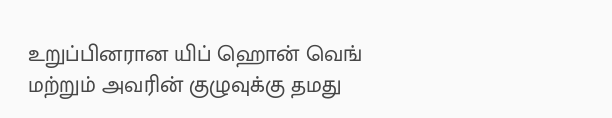உறுப்பினரான யிப் ஹொன் வெங் மற்றும் அவரின் குழுவுக்கு தமது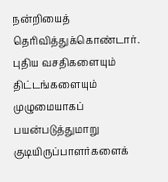நன்றியைத் தெரிவித்துக்கொண்டார். புதிய வசதிகளையும் திட்டங்களையும் முழுமையாகப் பயன்படுத்துமாறு குடியிருப்பாளர்களைக்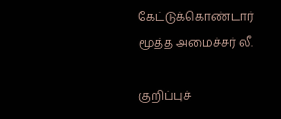கேட்டுக்கொண்டார் மூத்த அமைச்சர் லீ.

குறிப்புச்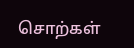சொற்கள்